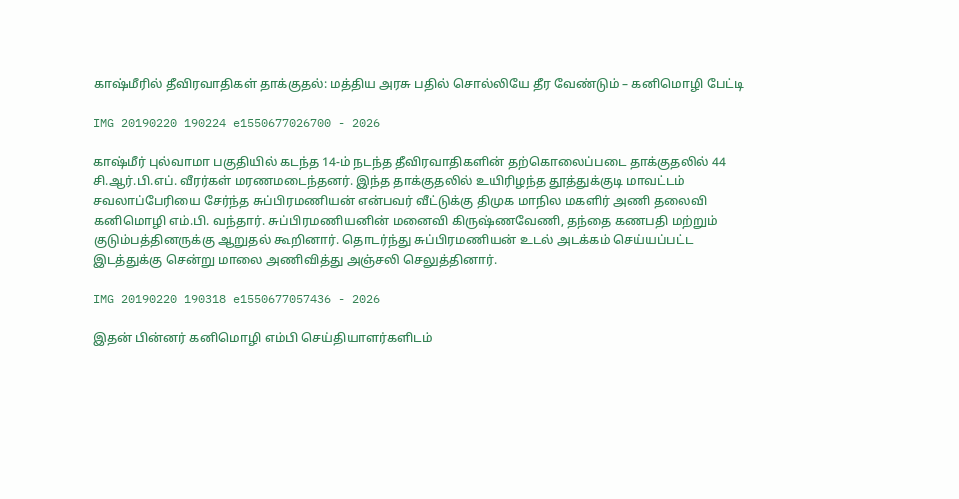காஷ்மீரில் தீவிரவாதிகள் தாக்குதல்: மத்திய அரசு பதில் சொல்லியே தீர வேண்டும் – கனிமொழி பேட்டி

IMG 20190220 190224 e1550677026700 - 2026

காஷ்மீர் புல்வாமா பகுதியில் கடந்த 14-ம் நடந்த தீவிரவாதிகளின் தற்கொலைப்படை தாக்குதலில் 44 சி.ஆர்.பி.எப். வீரர்கள் மரணமடைந்தனர். இந்த தாக்குதலில் உயிரிழந்த தூத்துக்குடி மாவட்டம் சவலாப்பேரியை சேர்ந்த சுப்பிரமணியன் என்பவர் வீட்டுக்கு திமுக மாநில மகளிர் அணி தலைவி கனிமொழி எம்.பி. வந்தார். சுப்பிரமணியனின் மனைவி கிருஷ்ணவேணி, தந்தை கணபதி மற்றும் குடும்பத்தினருக்கு ஆறுதல் கூறினார். தொடர்ந்து சுப்பிரமணியன் உடல் அடக்கம் செய்யப்பட்ட இடத்துக்கு சென்று மாலை அணிவித்து அஞ்சலி செலுத்தினார்.

IMG 20190220 190318 e1550677057436 - 2026

இதன் பின்னர் கனிமொழி எம்பி செய்தியாளர்களிடம்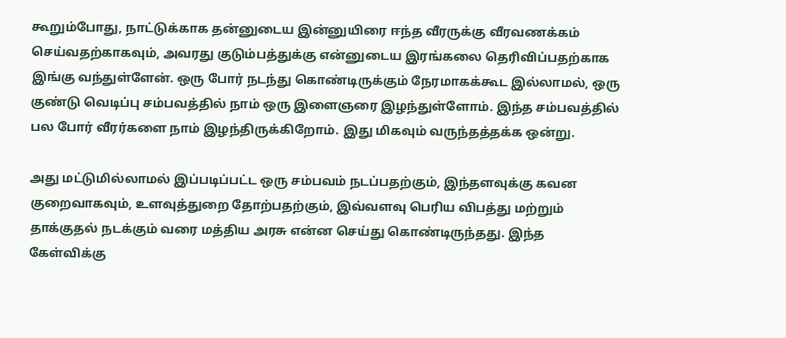கூறும்போது, நாட்டுக்காக தன்னுடைய இன்னுயிரை ஈந்த வீரருக்கு வீரவணக்கம் செய்வதற்காகவும், அவரது குடும்பத்துக்கு என்னுடைய இரங்கலை தெரிவிப்பதற்காக இங்கு வந்துள்ளேன். ஒரு போர் நடந்து கொண்டிருக்கும் நேரமாகக்கூட இல்லாமல், ஒரு குண்டு வெடிப்பு சம்பவத்தில் நாம் ஒரு இளைஞரை இழந்துள்ளோம். இந்த சம்பவத்தில் பல போர் வீரர்களை நாம் இழந்திருக்கிறோம். இது மிகவும் வருந்தத்தக்க ஒன்று.

அது மட்டுமில்லாமல் இப்படிப்பட்ட ஒரு சம்பவம் நடப்பதற்கும், இந்தளவுக்கு கவன குறைவாகவும், உளவுத்துறை தோற்பதற்கும், இவ்வளவு பெரிய விபத்து மற்றும் தாக்குதல் நடக்கும் வரை மத்திய அரசு என்ன செய்து கொண்டிருந்தது. இந்த கேள்விக்கு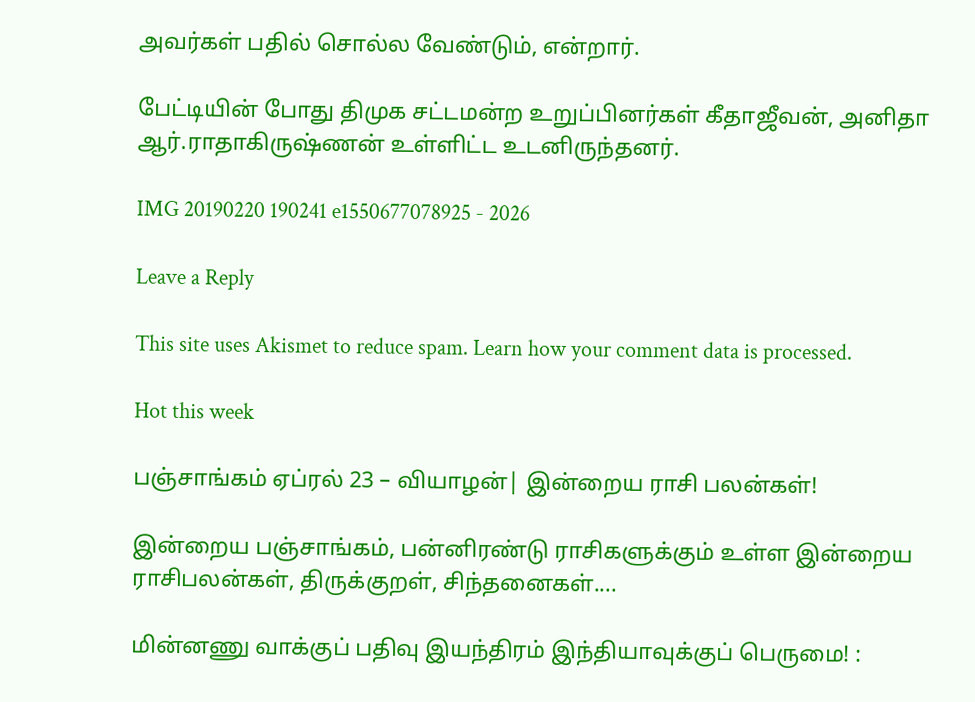அவர்கள் பதில் சொல்ல வேண்டும், என்றார்.

பேட்டியின் போது திமுக சட்டமன்ற உறுப்பினர்கள் கீதாஜீவன், அனிதா ஆர்.ராதாகிருஷ்ணன் உள்ளிட்ட உடனிருந்தனர்.

IMG 20190220 190241 e1550677078925 - 2026

Leave a Reply

This site uses Akismet to reduce spam. Learn how your comment data is processed.

Hot this week

பஞ்சாங்கம் ஏப்ரல் 23 – வியாழன்| இன்றைய ராசி பலன்கள்!

இன்றைய பஞ்சாங்கம், பன்னிரண்டு ராசிகளுக்கும் உள்ள இன்றைய ராசிபலன்கள், திருக்குறள், சிந்தனைகள்....

மின்னணு வாக்குப் பதிவு இயந்திரம் இந்தியாவுக்குப் பெருமை! :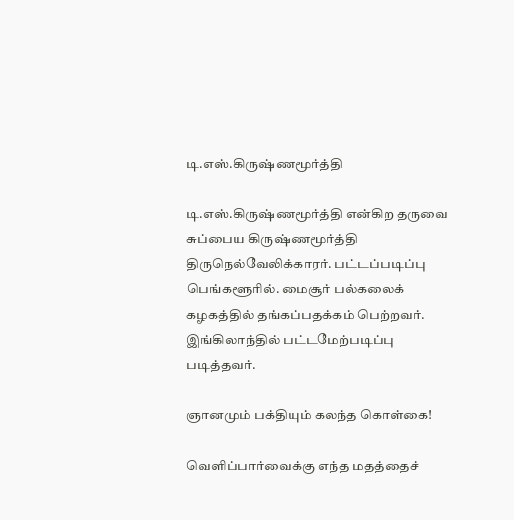டி.எஸ்.கிருஷ்ணமூர்த்தி

டி.எஸ்.கிருஷ்ணமூர்த்தி என்கிற தருவை சுப்பைய கிருஷ்ணமூர்த்தி திருநெல்வேலிக்காரர். பட்டப்படிப்பு பெங்களூரில். மைசூர் பல்கலைக் கழகத்தில் தங்கப்பதக்கம் பெற்றவர். இங்கிலாந்தில் பட்டமேற்படிப்பு படித்தவர்.

ஞானமும் பக்தியும் கலந்த கொள்கை!

வெளிப்பார்வைக்கு எந்த மதத்தைச்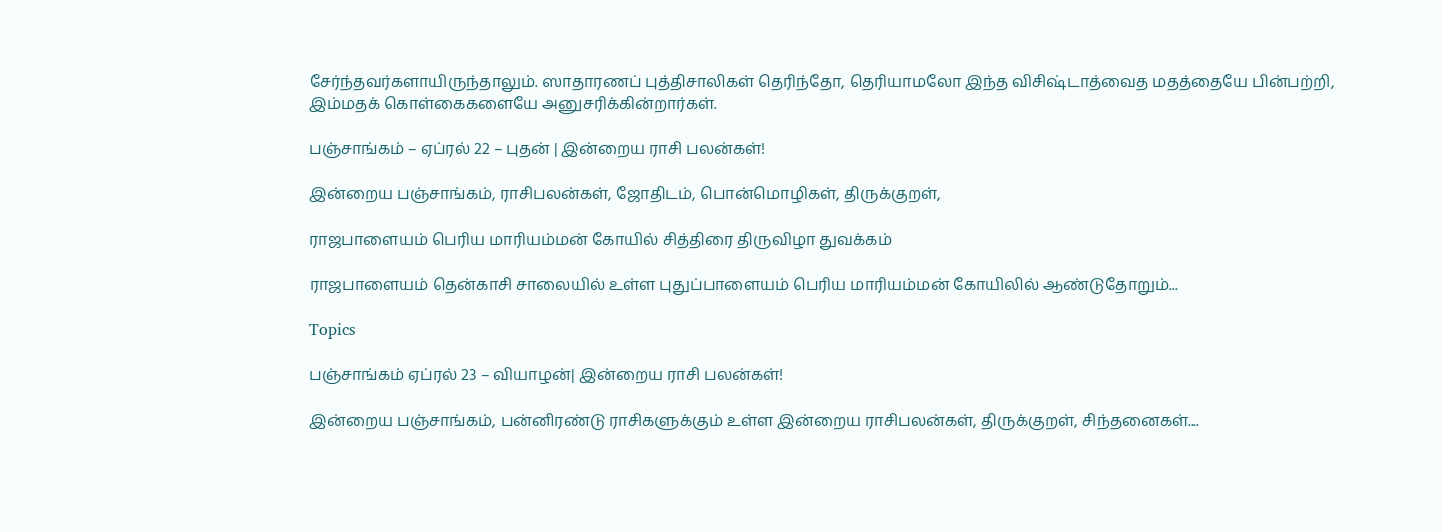சேர்ந்தவர்களாயிருந்தாலும். ஸாதாரணப் புத்திசாலிகள் தெரிந்தோ, தெரியாமலோ இந்த விசிஷ்டாத்வைத மதத்தையே பின்பற்றி, இம்மதக் கொள்கைகளையே அனுசரிக்கின்றார்கள்.

பஞ்சாங்கம் – ஏப்ரல் 22 – புதன் | இன்றைய ராசி பலன்கள்!

இன்றைய பஞ்சாங்கம், ராசிபலன்கள், ஜோதிடம், பொன்மொழிகள், திருக்குறள்,

ராஜபாளையம் பெரிய மாரியம்மன் கோயில் சித்திரை திருவிழா துவக்கம்

ராஜபாளையம் தென்காசி சாலையில் உள்ள புதுப்பாளையம் பெரிய மாரியம்மன் கோயிலில் ஆண்டுதோறும்...

Topics

பஞ்சாங்கம் ஏப்ரல் 23 – வியாழன்| இன்றைய ராசி பலன்கள்!

இன்றைய பஞ்சாங்கம், பன்னிரண்டு ராசிகளுக்கும் உள்ள இன்றைய ராசிபலன்கள், திருக்குறள், சிந்தனைகள்....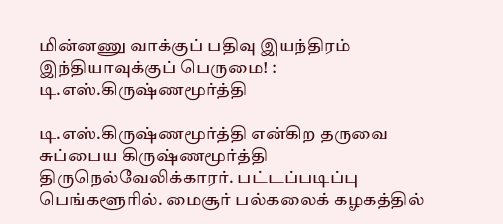மின்னணு வாக்குப் பதிவு இயந்திரம் இந்தியாவுக்குப் பெருமை! : டி.எஸ்.கிருஷ்ணமூர்த்தி

டி.எஸ்.கிருஷ்ணமூர்த்தி என்கிற தருவை சுப்பைய கிருஷ்ணமூர்த்தி திருநெல்வேலிக்காரர். பட்டப்படிப்பு பெங்களூரில். மைசூர் பல்கலைக் கழகத்தில்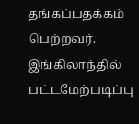தங்கப்பதக்கம் பெற்றவர். இங்கிலாந்தில் பட்டமேற்படிப்பு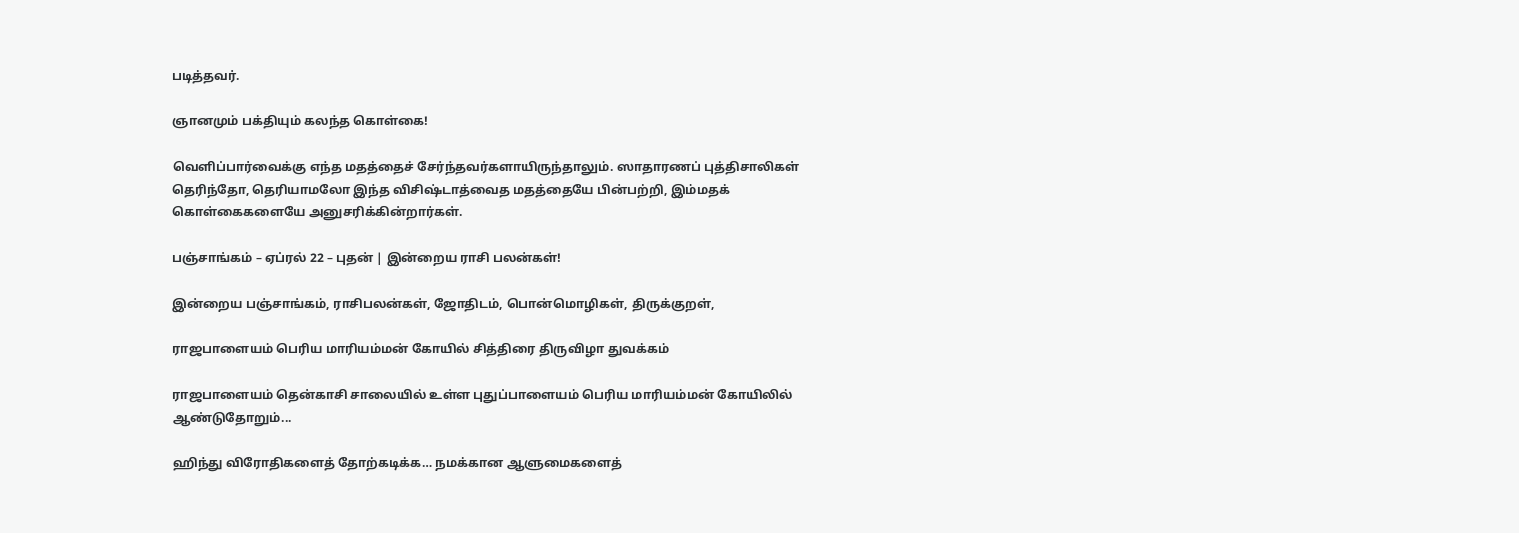படித்தவர்.

ஞானமும் பக்தியும் கலந்த கொள்கை!

வெளிப்பார்வைக்கு எந்த மதத்தைச் சேர்ந்தவர்களாயிருந்தாலும். ஸாதாரணப் புத்திசாலிகள் தெரிந்தோ, தெரியாமலோ இந்த விசிஷ்டாத்வைத மதத்தையே பின்பற்றி, இம்மதக் கொள்கைகளையே அனுசரிக்கின்றார்கள்.

பஞ்சாங்கம் – ஏப்ரல் 22 – புதன் | இன்றைய ராசி பலன்கள்!

இன்றைய பஞ்சாங்கம், ராசிபலன்கள், ஜோதிடம், பொன்மொழிகள், திருக்குறள்,

ராஜபாளையம் பெரிய மாரியம்மன் கோயில் சித்திரை திருவிழா துவக்கம்

ராஜபாளையம் தென்காசி சாலையில் உள்ள புதுப்பாளையம் பெரிய மாரியம்மன் கோயிலில் ஆண்டுதோறும்...

ஹிந்து விரோதிகளைத் தோற்கடிக்க… நமக்கான ஆளுமைகளைத்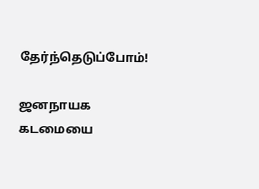தேர்ந்தெடுப்போம்!

ஜனநாயக கடமையை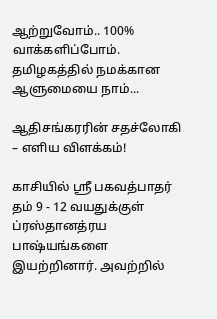ஆற்றுவோம்.. 100% வாக்களிப்போம். தமிழகத்தில் நமக்கான ஆளுமையை நாம்...

ஆதிசங்கரரின் சதச்லோகி – எளிய விளக்கம்!

காசியில் ஸ்ரீ பகவத்பாதர் தம் 9 - 12 வயதுக்குள் ப்ரஸ்தானத்ரய பாஷ்யங்களை இயற்றினார். அவற்றில்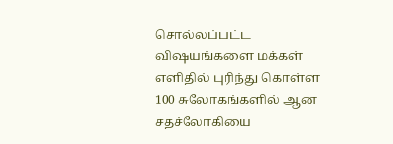சொல்லப்பட்ட விஷயங்களை மக்கள் எளிதில் புரிந்து கொள்ள 100 சுலோகங்களில் ஆன சதச்லோகியை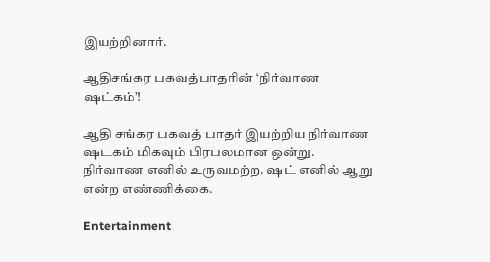இயற்றினார்.

ஆதிசங்கர பகவத்பாதரின் ‘நிர்வாண ஷட்கம்’!

ஆதி சங்கர பகவத் பாதர் இயற்றிய நிர்வாண ஷடகம் மிகவும் பிரபலமான ஒன்று. நிர்வாண எனில் உருவமற்ற. ஷட் எனில் ஆறு என்ற எண்ணிக்கை.

Entertainment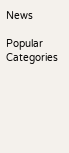News

Popular Categories